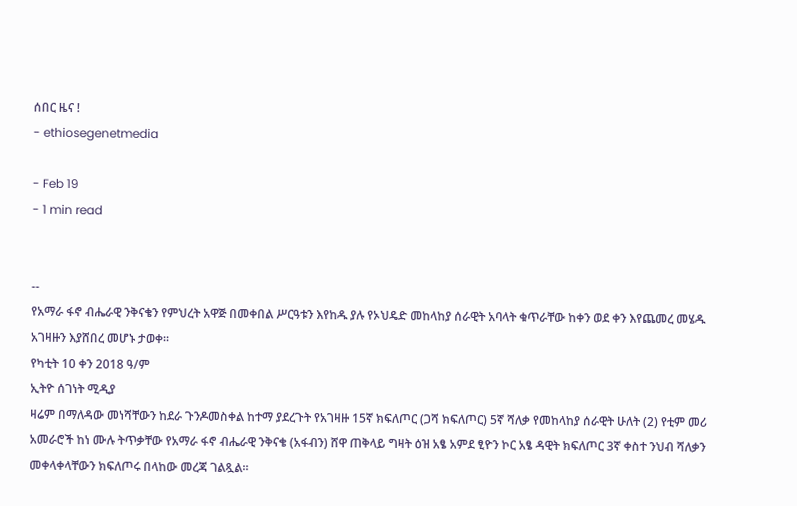ሰበር ዜና !
- ethiosegenetmedia

- Feb 19
- 1 min read


--
የአማራ ፋኖ ብሔራዊ ንቅናቄን የምህረት አዋጅ በመቀበል ሥርዓቱን እየከዱ ያሉ የኦህዴድ መከላከያ ሰራዊት አባላት ቁጥራቸው ከቀን ወደ ቀን እየጨመረ መሄዱ አገዛዙን እያሸበረ መሆኑ ታወቀ።
የካቲት 10 ቀን 2018 ዓ/ም
ኢትዮ ሰገነት ሚዲያ
ዛሬም በማለዳው መነሻቸውን ከደራ ጉንዶመስቀል ከተማ ያደረጉት የአገዛዙ 15ኛ ክፍለጦር (ጋሻ ክፍለጦር) 5ኛ ሻለቃ የመከላከያ ሰራዊት ሁለት (2) የቲም መሪ አመራሮች ከነ ሙሉ ትጥቃቸው የአማራ ፋኖ ብሔራዊ ንቅናቄ (አፋብን) ሸዋ ጠቅላይ ግዛት ዕዝ አፄ አምደ ፂዮን ኮር አፄ ዳዊት ክፍለጦር 3ኛ ቀስተ ንህብ ሻለቃን መቀላቀላቸውን ክፍለጦሩ በላከው መረጃ ገልጿል።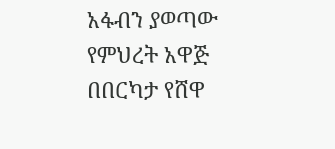አፋብን ያወጣው የምህረት አዋጅ በበርካታ የሸዋ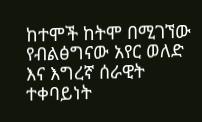ከተሞች ከትሞ በሚገኘው የብልፅግናው አየር ወለድ እና እግረኛ ሰራዊት ተቀባይነት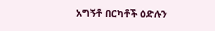አግኝቶ በርካቶች ዕድሉን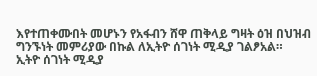እየተጠቀሙበት መሆኑን የአፋብን ሸዋ ጠቅላይ ግዛት ዕዝ በህዝብ ግንኙነት መምሪያው በኩል ለኢትዮ ሰገነት ሚዲያ ገልፆአል።
ኢትዮ ሰገነት ሚዲያ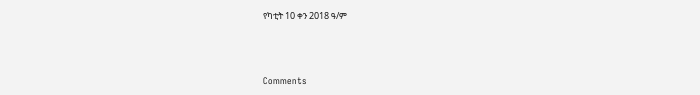የካቲት 10 ቀን 2018 ዓ/ም



Comments